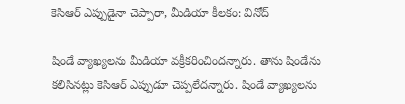కెసిఆర్ ఎప్పుడైనా చెప్పారా, మీడియా కీలకం: వినోద్

షిండే వ్యాఖ్యలను మీడియా వక్రీకరించిందన్నారు. తాను షిండేను కలిసినట్లు కెసిఆర్ ఎప్పుడూ చెప్పలేదన్నారు. షిండే వ్యాఖ్యలను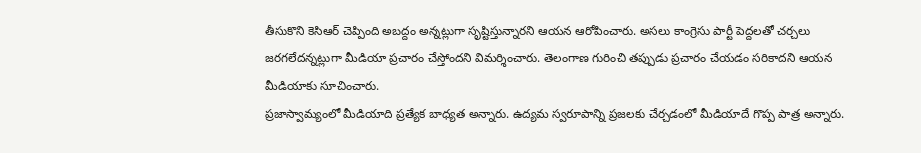తీసుకొని కెసిఆర్ చెప్పింది అబద్దం అన్నట్లుగా సృష్టిస్తున్నారని ఆయన ఆరోపించారు. అసలు కాంగ్రెసు పార్టీ పెద్దలతో చర్చలు జరగలేదన్నట్లుగా మీడియా ప్రచారం చేస్తోందని విమర్శించారు. తెలంగాణ గురించి తప్పుడు ప్రచారం చేయడం సరికాదని ఆయన మీడియాకు సూచించారు.
ప్రజాస్వామ్యంలో మీడియాది ప్రత్యేక బాధ్యత అన్నారు. ఉద్యమ స్వరూపాన్ని ప్రజలకు చేర్చడంలో మీడియాదే గొప్ప పాత్ర అన్నారు.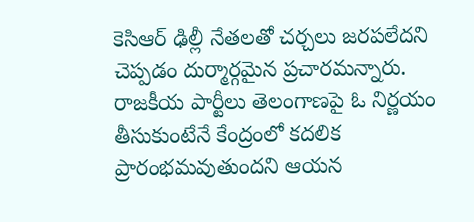కెసిఆర్ ఢిల్లీ నేతలతో చర్చలు జరపలేదని చెప్పడం దుర్మార్గమైన ప్రచారమన్నారు. రాజకీయ పార్టీలు తెలంగాణపై ఓ నిర్ణయం తీసుకుంటేనే కేంద్రంలో కదలిక ప్రారంభమవుతుందని ఆయన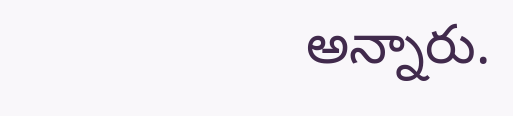అన్నారు.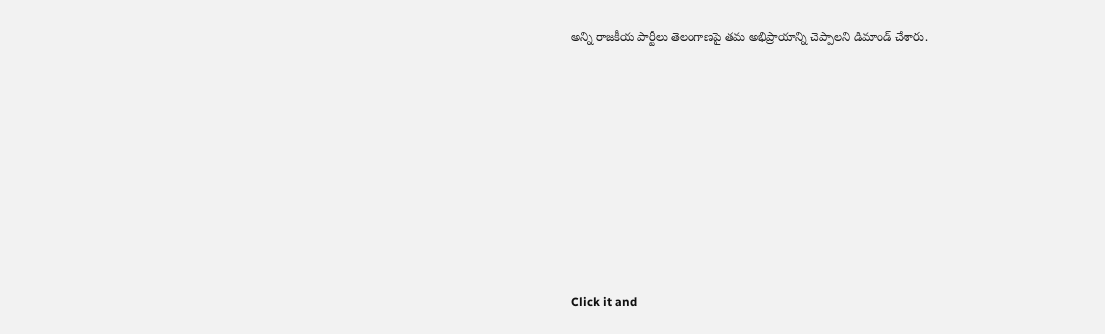అన్ని రాజకీయ పార్టీలు తెలంగాణపై తమ అభిప్రాయాన్ని చెప్పాలని డిమాండ్ చేశారు.












Click it and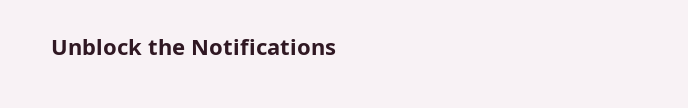Unblock the Notifications